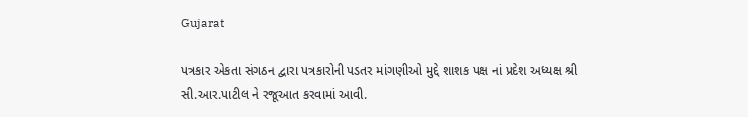Gujarat

પત્રકાર એકતા સંગઠન દ્વારા પત્રકારોની પડતર માંગણીઓ મુદ્દે શાશક પક્ષ નાં પ્રદેશ અધ્યક્ષ શ્રી સી.આર.પાટીલ ને રજૂઆત કરવામાં આવી.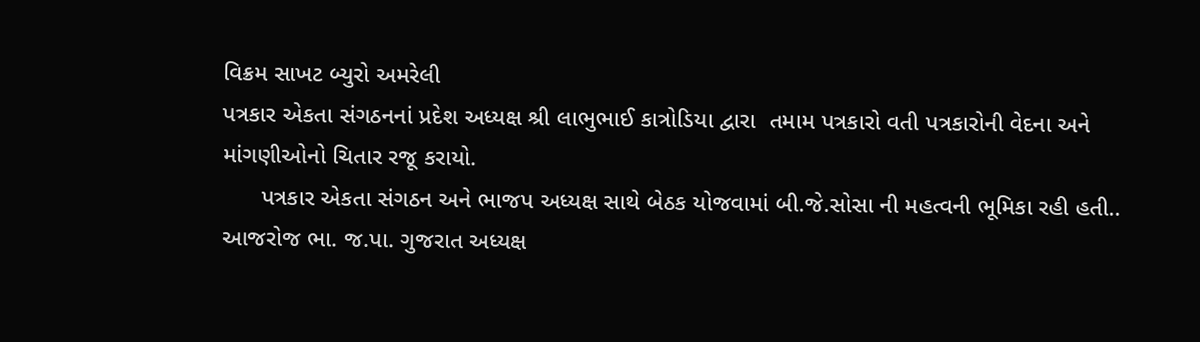વિક્રમ સાખટ બ્યુરો અમરેલી
પત્રકાર એકતા સંગઠનનાં પ્રદેશ અધ્યક્ષ શ્રી લાભુભાઈ કાત્રોડિયા દ્વારા  તમામ પત્રકારો વતી પત્રકારોની વેદના અને માંગણીઓનો ચિતાર રજૂ કરાયો.
      પત્રકાર એકતા સંગઠન અને ભાજપ અધ્યક્ષ સાથે બેઠક યોજવામાં બી.જે.સોસા ની મહત્વની ભૂમિકા રહી હતી..
આજરોજ ભા. જ.પા. ગુજરાત અધ્યક્ષ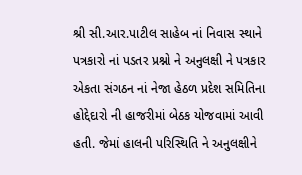શ્રી સી.આર.પાટીલ સાહેબ નાં નિવાસ સ્થાને પત્રકારો નાં પડતર પ્રશ્નો ને અનુલક્ષી ને પત્રકાર એકતા સંગઠન નાં નેજા હેઠળ પ્રદેશ સમિતિના હોદ્દેદારો ની હાજરીમાં બેઠક યોજવામાં આવી હતી. જેમાં હાલની પરિસ્થિતિ ને અનુલક્ષીને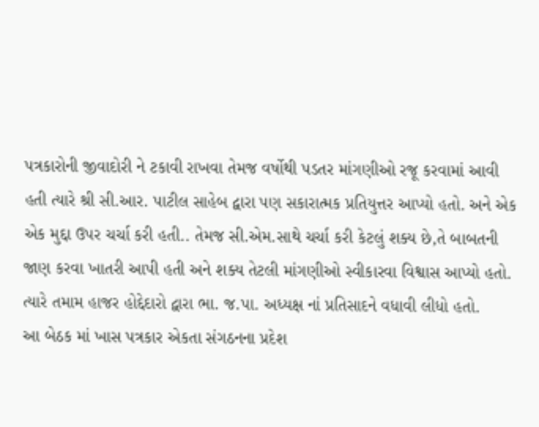પત્રકારોની જીવાદોરી ને ટકાવી રાખવા તેમજ વર્ષોથી પડતર માંગણીઓ રજૂ કરવામાં આવી હતી ત્યારે શ્રી સી.આર. પાટીલ સાહેબ દ્વારા પણ સકારાત્મક પ્રતિયુત્તર આપ્યો હતો. અને એક એક મુદ્દા ઉપર ચર્ચા કરી હતી.. તેમજ સી.એમ.સાથે ચર્ચા કરી કેટલું શક્ય છે,તે બાબતની જાણ કરવા ખાતરી આપી હતી અને શક્ય તેટલી માંગણીઓ સ્વીકારવા વિશ્વાસ આપ્યો હતો. ત્યારે તમામ હાજર હોદ્દેદારો દ્વારા ભા. જ.પા. અધ્યક્ષ નાં પ્રતિસાદને વધાવી લીધો હતો.
આ બેઠક માં ખાસ પત્રકાર એકતા સંગઠનના પ્રદેશ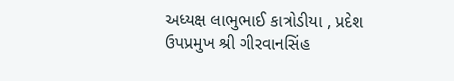અધ્યક્ષ લાભુભાઈ કાત્રોડીયા , પ્રદેશ ઉપપ્રમુખ શ્રી ગીરવાનસિંહ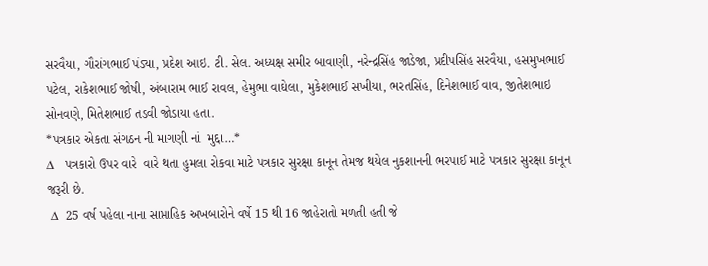સરવૈયા, ગૌરાંગભાઈ પંડ્યા, પ્રદેશ આઇ. ટી. સેલ. અધ્યક્ષ સમીર બાવાણી, નરેન્દ્રસિંહ જાડેજા, પ્રદીપસિંહ સરવૈયા, હસમુખભાઈ પટેલ, રાકેશભાઈ જોષી, અંબારામ ભાઈ રાવલ, હેમુભા વાઘેલા, મુકેશભાઈ સખીયા, ભરતસિંહ, દિનેશભાઈ વાવ, જીતેશભાઇ સોનવણે, મિતેશભાઈ તડવી જોડાયા હતા.
*પત્રકાર એકતા સંગઠન ની માગણી નાં  મુદ્દા…*
∆   પત્રકારો ઉપર વારે  વારે થતા હુમલા રોકવા માટે પત્રકાર સુરક્ષા કાનૂન તેમજ થયેલ નુકશાનની ભરપાઈ માટે પત્રકાર સુરક્ષા કાનૂન  જરૂરી છે.
 ∆  25 વર્ષ પહેલા નાના સાપ્તાહિક અખબારોને વર્ષે 15 થી 16 જાહેરાતો મળતી હતી જે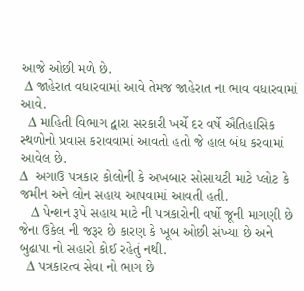આજે ઓછી મળે છે.
 ∆ જાહેરાત વધારવામાં આવે તેમજ જાહેરાત ના ભાવ વધારવામાં આવે.
  ∆ માહિતી વિભાગ દ્વારા સરકારી ખર્ચે દર વર્ષે ઐતિહાસિક સ્થળોનો પ્રવાસ કરાવવામાં આવતો હતો જે હાલ બંધ કરવામાં આવેલ છે.
∆  અગાઉ પત્રકાર કોલોની કે અખબાર સોસાયટી માટે પ્લોટ કે જમીન અને લોન સહાય આપવામાં આવતી હતી.
   ∆ પેન્શન રૂપે સહાય માટે ની પત્રકારોની વર્ષો જૂની માગણી છે જેના ઉકેલ ની જરૂર છે કારણ કે ખૂબ ઓછી સંખ્યા છે અને બુઢાપા નો સહારો કોઈ રહેતું નથી.
  ∆ પત્રકારત્વ સેવા નો ભાગ છે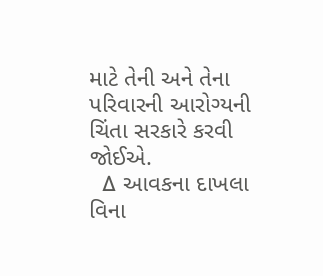માટે તેની અને તેના પરિવારની આરોગ્યની ચિંતા સરકારે કરવી જોઈએ.
  ∆ આવકના દાખલા વિના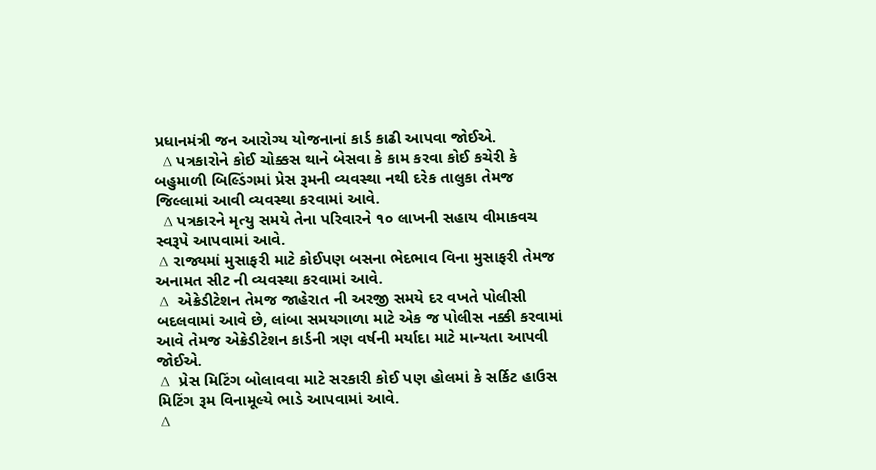પ્રધાનમંત્રી જન આરોગ્ય યોજનાનાં કાર્ડ કાઢી આપવા જોઈએ.
  ∆ પત્રકારોને કોઈ ચોક્કસ થાને બેસવા કે કામ કરવા કોઈ કચેરી કે બહુમાળી બિલ્ડિંગમાં પ્રેસ રૂમની વ્યવસ્થા નથી દરેક તાલુકા તેમજ જિલ્લામાં આવી વ્યવસ્થા કરવામાં આવે.
  ∆ પત્રકારને મૃત્યુ સમયે તેના પરિવારને ૧૦ લાખની સહાય વીમાકવચ સ્વરૂપે આપવામાં આવે.
 ∆ રાજ્યમાં મુસાફરી માટે કોઈપણ બસના ભેદભાવ વિના મુસાફરી તેમજ અનામત સીટ ની વ્યવસ્થા કરવામાં આવે.
 ∆  એક્રેડીટેશન તેમજ જાહેરાત ની અરજી સમયે દર વખતે પોલીસી બદલવામાં આવે છે, લાંબા સમયગાળા માટે એક જ પોલીસ નક્કી કરવામાં આવે તેમજ એક્રેડીટેશન કાર્ડની ત્રણ વર્ષની મર્યાદા માટે માન્યતા આપવી જોઈએ.
 ∆  પ્રેસ મિટિંગ બોલાવવા માટે સરકારી કોઈ પણ હોલમાં કે સર્કિટ હાઉસ મિટિંગ રૂમ વિનામૂલ્યે ભાડે આપવામાં આવે.
 ∆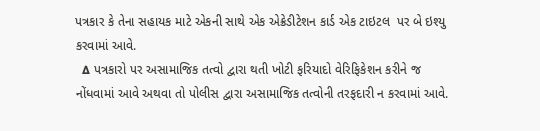પત્રકાર કે તેના સહાયક માટે એકની સાથે એક એક્રેડીટેશન કાર્ડ એક ટાઇટલ  પર બે ઇશ્યુ કરવામાં આવે.
  ∆ પત્રકારો પર અસામાજિક તત્વો દ્વારા થતી ખોટી ફરિયાદો વેરિફિકેશન કરીને જ નોંધવામાં આવે અથવા તો પોલીસ દ્વારા અસામાજિક તત્વોની તરફદારી ન કરવામાં આવે.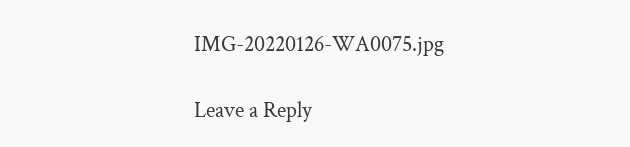IMG-20220126-WA0075.jpg

Leave a Reply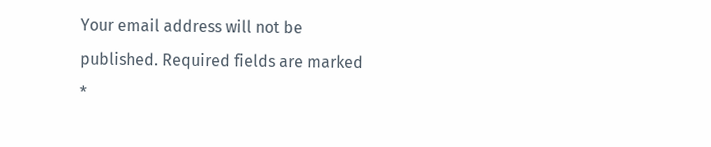Your email address will not be published. Required fields are marked *